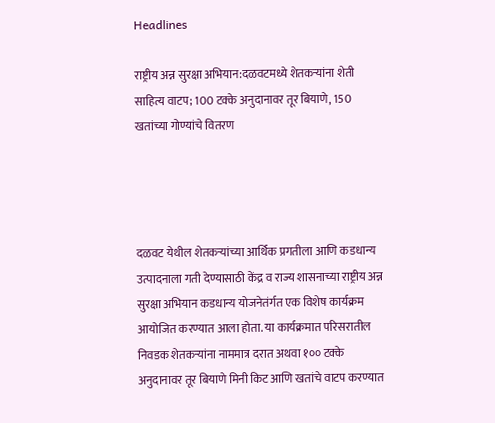Headlines

राष्ट्रीय अन्न सुरक्षा अभियान:दळवटमध्ये शेतकऱ्यांना शेती साहित्य वाटप; 100 टक्के अनुदानावर तूर बियाणे, 150 खतांच्या गोण्यांचे वितरण




दळवट येथील शेतकऱ्यांच्या आर्थिक प्रगतीला आणि कडधान्य उत्पादनाला गती देण्यासाठी केंद्र व राज्य शासनाच्या राष्ट्रीय अन्न सुरक्षा अभियान कडधान्य योजनेतंर्गत एक विशेष कार्यक्रम आयोजित करण्यात आला होता. या कार्यक्रमात परिसरातील निवडक शेतकऱ्यांना नाममात्र दरात अथवा १०० टक्के अनुदानावर तूर बियाणे मिनी किट आणि खतांचे वाटप करण्यात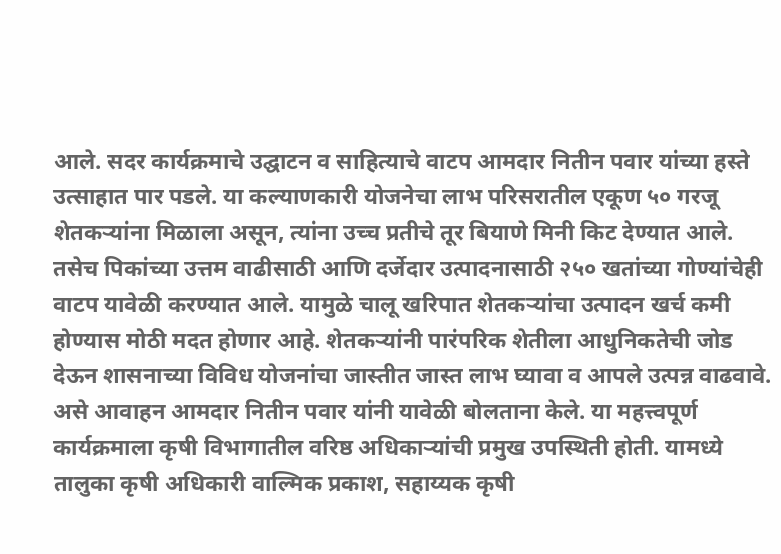आले. सदर कार्यक्रमाचे उद्घाटन व साहित्याचे वाटप आमदार नितीन पवार यांच्या हस्ते उत्साहात पार पडले. या कल्याणकारी योजनेचा लाभ परिसरातील एकूण ५० गरजू शेतकऱ्यांना मिळाला असून, त्यांना उच्च प्रतीचे तूर बियाणे मिनी किट देण्यात आले. तसेच पिकांच्या उत्तम वाढीसाठी आणि दर्जेदार उत्पादनासाठी २५० खतांच्या गोण्यांचेही वाटप यावेळी करण्यात आले. यामुळे चालू खरिपात शेतकऱ्यांचा उत्पादन खर्च कमी होण्यास मोठी मदत होणार आहे. शेतकऱ्यांनी पारंपरिक शेतीला आधुनिकतेची जोड देऊन शासनाच्या विविध योजनांचा जास्तीत जास्त लाभ घ्यावा व आपले उत्पन्न वाढवावे. असे आवाहन आमदार नितीन पवार यांनी यावेळी बोलताना केले. या महत्त्वपूर्ण कार्यक्रमाला कृषी विभागातील वरिष्ठ अधिकाऱ्यांची प्रमुख उपस्थिती होती. यामध्ये तालुका कृषी अधिकारी वाल्मिक प्रकाश, सहाय्यक कृषी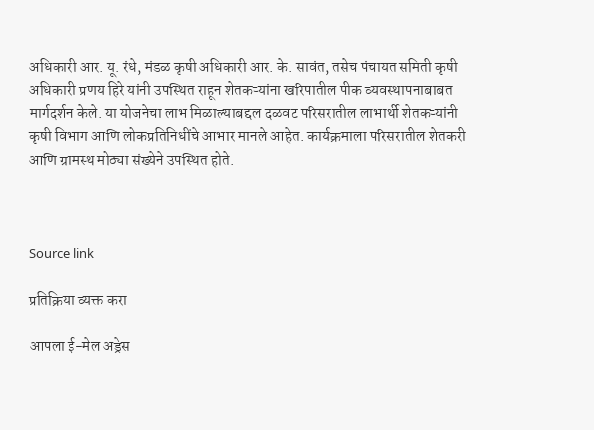अधिकारी आर. यू. रंधे, मंडळ कृषी अधिकारी आर. के. सावंत, तसेच पंचायत समिती कृषी अधिकारी प्रणय हिरे यांनी उपस्थित राहून शेतकऱ्यांना खरिपातील पीक व्यवस्थापनाबाबत मार्गदर्शन केले. या योजनेचा लाभ मिळाल्याबद्दल दळवट परिसरातील लाभार्थी शेतकऱ्यांनी कृषी विभाग आणि लोकप्रतिनिधींचे आभार मानले आहेत. कार्यक्रमाला परिसरातील शेतकरी आणि ग्रामस्थ मोठ्या संख्येने उपस्थित होते.



Source link

प्रतिक्रिया व्यक्त करा

आपला ई-मेल अड्रेस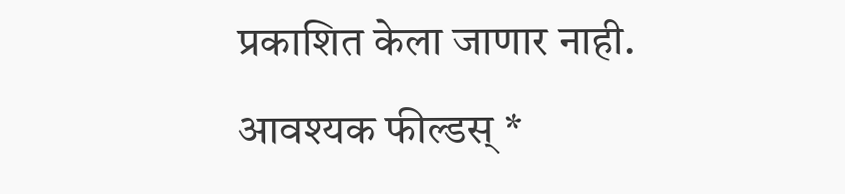प्रकाशित केला जाणार नाही. आवश्यक फील्डस् *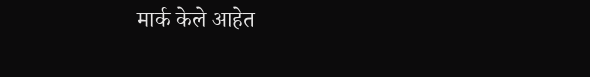मार्क केले आहेत